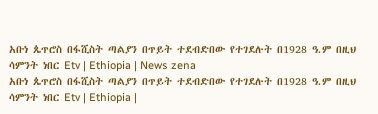አቡነ ጴጥሮስ በፋሺስት ጣልያን በጥይት ተደብድበው የተገደሉት በ1928 ዓ.ም በዚህ ሳምንት ነበር Etv | Ethiopia | News zena
አቡነ ጴጥሮስ በፋሺስት ጣልያን በጥይት ተደብድበው የተገደሉት በ1928 ዓ.ም በዚህ ሳምንት ነበር Etv | Ethiopia |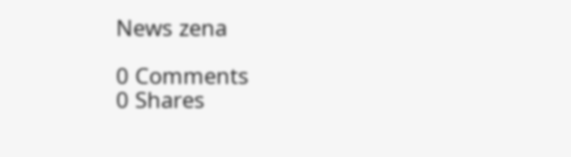News zena

0 Comments
0 Shares